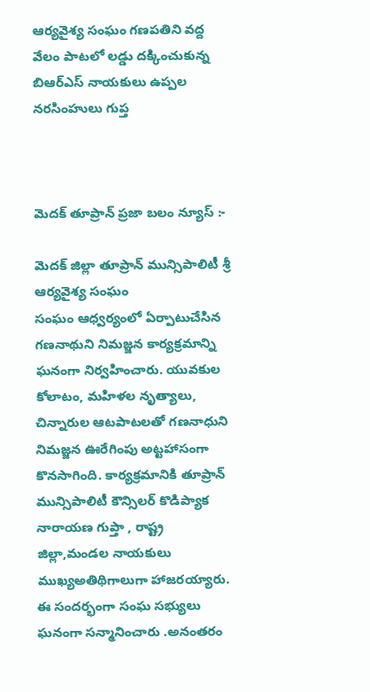ఆర్యవైశ్య సంఘం గణపతిని వద్ద వేలం పాటలో లడ్డు దక్కించుకున్న బిఆర్ఎస్ నాయకులు ఉప్పల నరసింహులు గుప్త



మెదక్ తూప్రాన్ ప్రజా బలం న్యూస్ :-

మెదక్ జిల్లా తూప్రాన్ మున్సిపాలిటీ శ్రీ ఆర్యవైశ్య సంఘం
సంఘం ఆధ్వర్యంలో ఏర్పాటుచేసిన గణనాథుని నిమజ్జన కార్యక్రమాన్ని ఘనంగా నిర్వహించారు. యువకుల కోలాటం, మహిళల నృత్యాలు, చిన్నారుల ఆటపాటలతో గణనాధుని నిమజ్జన ఊరేగింపు అట్టహాసంగా కొనసాగింది. కార్యక్రమానికి తూప్రాన్ మున్సిపాలిటీ కౌన్సిలర్ కొడిప్యాక నారాయణ గుప్తా , రాష్ట్ర జిల్లా,మండల నాయకులు ముఖ్యఅతిథిగాలుగా హాజరయ్యారు. ఈ సందర్భంగా సంఘ సభ్యులు ఘనంగా సన్మానించారు .అనంతరం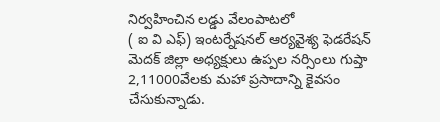నిర్వహించిన లడ్డు వేలంపాటలో
( ఐ వి ఎఫ్) ఇంటర్నేషనల్ ఆర్యవైశ్య ఫెడరేషన్ మెదక్ జిల్లా అధ్యక్షులు ఉప్పల నర్సింలు గుప్తా 2,11000వేలకు మహా ప్రసాదాన్ని కైవసం చేసుకున్నాడు.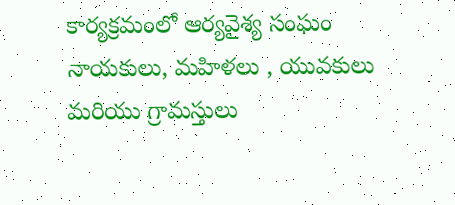కార్యక్రమంలో ఆర్యవైశ్య సంఘం నాయకులు, మహిళలు , యువకులు మరియు గ్రామస్తులు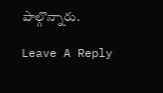పాల్గొన్నారు.

Leave A Reply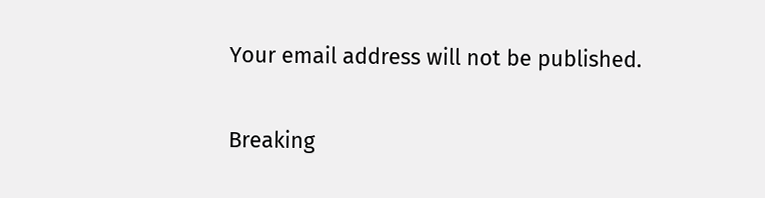Your email address will not be published.

Breaking